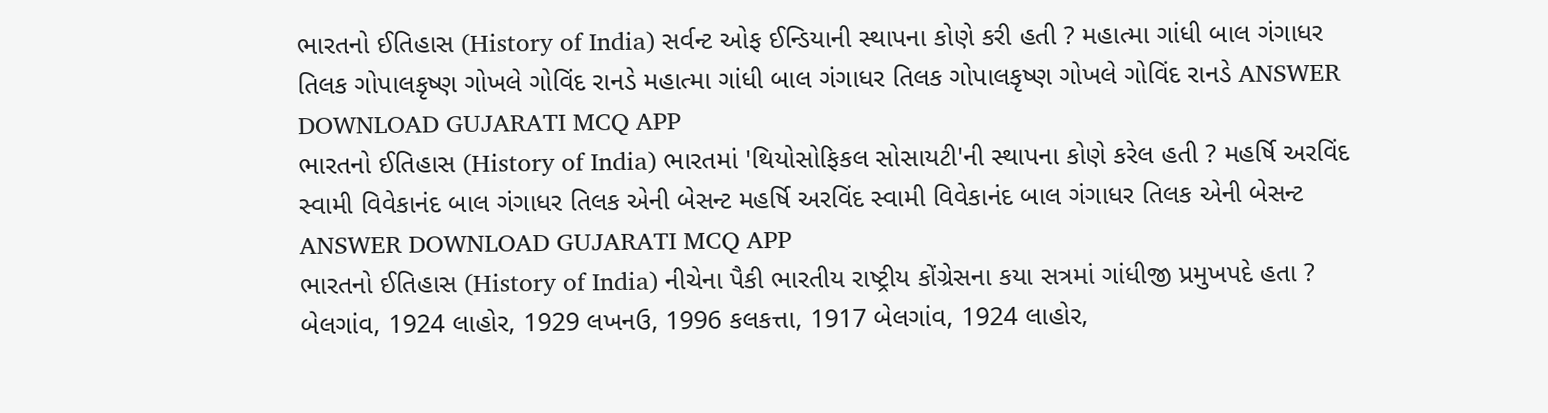ભારતનો ઈતિહાસ (History of India) સર્વન્ટ ઓફ ઈન્ડિયાની સ્થાપના કોણે કરી હતી ? મહાત્મા ગાંધી બાલ ગંગાધર તિલક ગોપાલકૃષ્ણ ગોખલે ગોવિંદ રાનડે મહાત્મા ગાંધી બાલ ગંગાધર તિલક ગોપાલકૃષ્ણ ગોખલે ગોવિંદ રાનડે ANSWER DOWNLOAD GUJARATI MCQ APP
ભારતનો ઈતિહાસ (History of India) ભારતમાં 'થિયોસોફિકલ સોસાયટી'ની સ્થાપના કોણે કરેલ હતી ? મહર્ષિ અરવિંદ સ્વામી વિવેકાનંદ બાલ ગંગાધર તિલક એની બેસન્ટ મહર્ષિ અરવિંદ સ્વામી વિવેકાનંદ બાલ ગંગાધર તિલક એની બેસન્ટ ANSWER DOWNLOAD GUJARATI MCQ APP
ભારતનો ઈતિહાસ (History of India) નીચેના પૈકી ભારતીય રાષ્ટ્રીય કોંગ્રેસના કયા સત્રમાં ગાંધીજી પ્રમુખપદે હતા ? બેલગાંવ, 1924 લાહોર, 1929 લખનઉ, 1996 કલકત્તા, 1917 બેલગાંવ, 1924 લાહોર,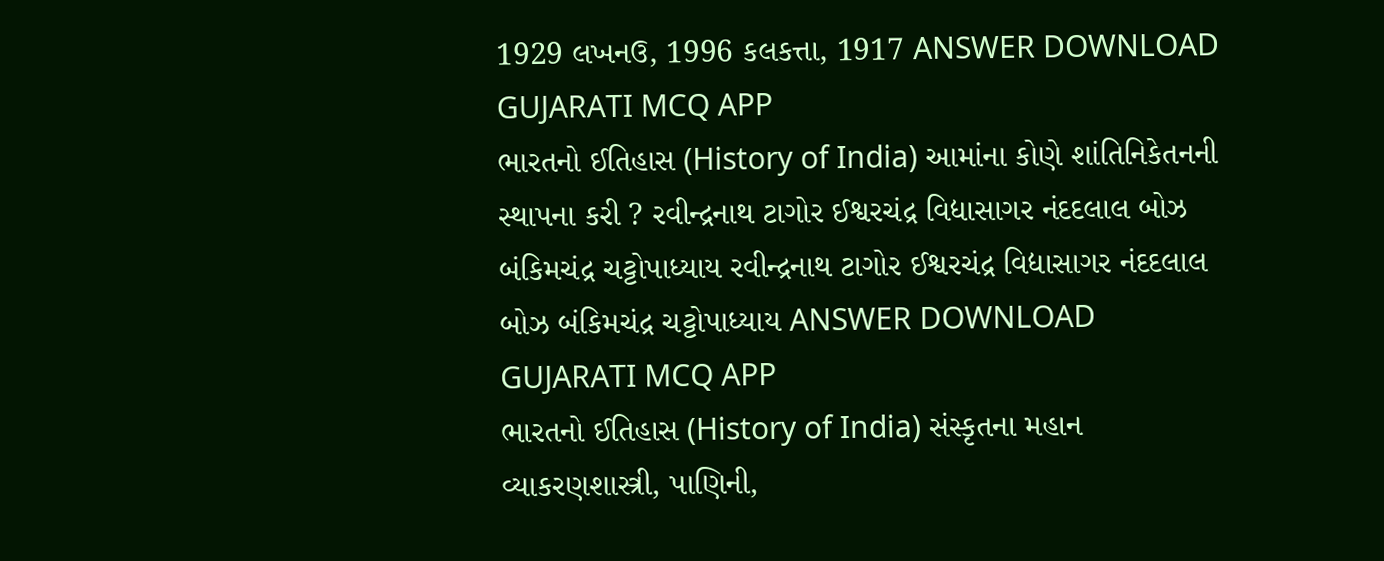1929 લખનઉ, 1996 કલકત્તા, 1917 ANSWER DOWNLOAD GUJARATI MCQ APP
ભારતનો ઈતિહાસ (History of India) આમાંના કોણે શાંતિનિકેતનની સ્થાપના કરી ? રવીન્દ્રનાથ ટાગોર ઈશ્વરચંદ્ર વિદ્યાસાગર નંદદલાલ બોઝ બંકિમચંદ્ર ચટ્ટોપાધ્યાય રવીન્દ્રનાથ ટાગોર ઈશ્વરચંદ્ર વિદ્યાસાગર નંદદલાલ બોઝ બંકિમચંદ્ર ચટ્ટોપાધ્યાય ANSWER DOWNLOAD GUJARATI MCQ APP
ભારતનો ઈતિહાસ (History of India) સંસ્કૃતના મહાન વ્યાકરણશાસ્ત્રી, પાણિની,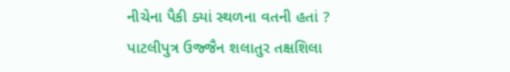નીચેના પૈકી ક્યાં સ્થળના વતની હતાં ? પાટલીપુત્ર ઉજ્જૈન શલાતુર તક્ષશિલા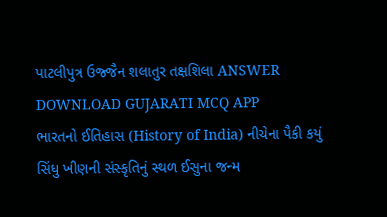પાટલીપુત્ર ઉજ્જૈન શલાતુર તક્ષશિલા ANSWER DOWNLOAD GUJARATI MCQ APP
ભારતનો ઈતિહાસ (History of India) નીચેના પૈકી કયું સિંધુ ખીણની સંસ્કૃતિનું સ્થળ ઈસુના જન્મ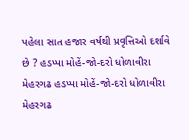પહેલા સાત હજાર વર્ષથી પ્રવૃત્તિઓ દર્શાવે છે ? હડપ્પા મોહેં-જો-દરો ધોળાવીરા મેહરગઢ હડપ્પા મોહેં-જો-દરો ધોળાવીરા મેહરગઢ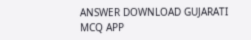ANSWER DOWNLOAD GUJARATI MCQ APP